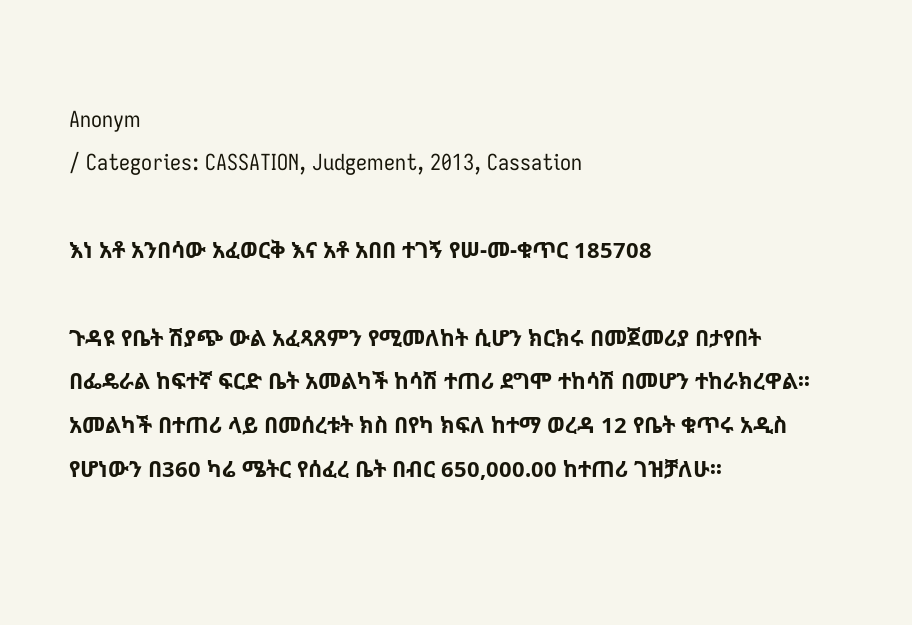Anonym
/ Categories: CASSATION, Judgement, 2013, Cassation

እነ አቶ አንበሳው አፈወርቅ እና አቶ አበበ ተገኝ የሠ-መ-ቁጥር 185708

ጉዳዩ የቤት ሽያጭ ውል አፈጻጸምን የሚመለከት ሲሆን ክርክሩ በመጀመሪያ በታየበት በፌዴራል ከፍተኛ ፍርድ ቤት አመልካች ከሳሽ ተጠሪ ደግሞ ተከሳሽ በመሆን ተከራክረዋል፡፡ አመልካች በተጠሪ ላይ በመሰረቱት ክስ በየካ ክፍለ ከተማ ወረዳ 12 የቤት ቁጥሩ አዲስ የሆነውን በ360 ካሬ ሜትር የሰፈረ ቤት በብር 650,000.00 ከተጠሪ ገዝቻለሁ፡፡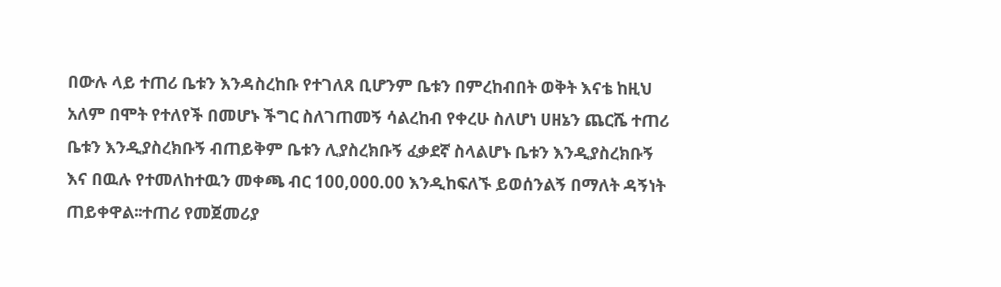በውሉ ላይ ተጠሪ ቤቱን እንዳስረከቡ የተገለጸ ቢሆንም ቤቱን በምረከብበት ወቅት እናቴ ከዚህ አለም በሞት የተለየች በመሆኑ ችግር ስለገጠመኝ ሳልረከብ የቀረሁ ስለሆነ ሀዘኔን ጨርሼ ተጠሪ ቤቱን እንዲያስረክቡኝ ብጠይቅም ቤቱን ሊያስረክቡኝ ፈቃደኛ ስላልሆኑ ቤቱን እንዲያስረክቡኝ እና በዉሉ የተመለከተዉን መቀጫ ብር 100,000.00 እንዲከፍለኙ ይወሰንልኝ በማለት ዳኝነት ጠይቀዋል፡፡ተጠሪ የመጀመሪያ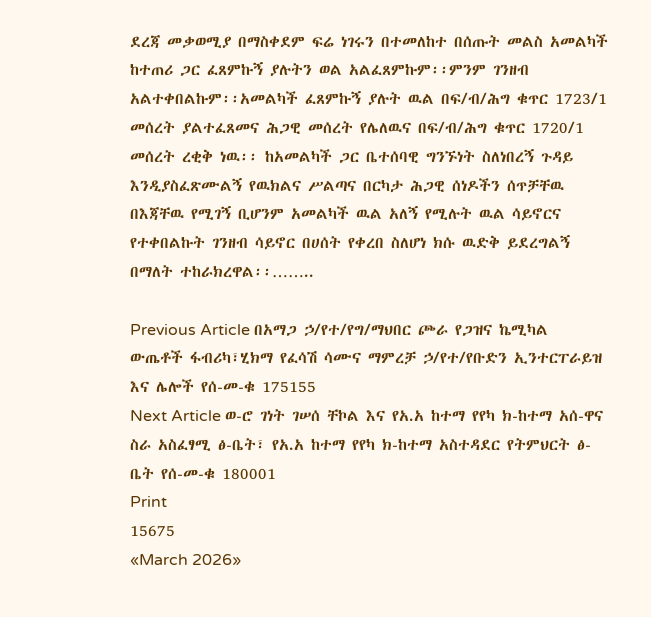ደረጃ መቃወሚያ በማስቀደም ፍሬ ነገሩን በተመለከተ በሰጡት መልስ አመልካች ከተጠሪ ጋር ፈጸምኩኝ ያሉትን ወል አልፈጸምኩም፡፡ምንም ገንዘብ አልተቀበልኩም፡፡አመልካች ፈጸምኩኝ ያሉት ዉል በፍ/ብ/ሕግ ቁጥር 1723/1 መሰረት ያልተፈጸመና ሕጋዊ መሰረት የሌለዉና በፍ/ብ/ሕግ ቁጥር 1720/1 መሰረት ረቂቅ ነዉ፡፡ ከአመልካች ጋር ቤተሰባዊ ግንኙነት ስለነበረኝ ጉዳይ እንዲያስፈጽሙልኝ የዉክልና ሥልጣና በርካታ ሕጋዊ ሰነዶችን ሰጥቻቸዉ በእጃቸዉ የሚገኝ ቢሆንም አመልካች ዉል አለኝ የሚሉት ዉል ሳይኖርና የተቀበልኩት ገንዘብ ሳይኖር በሀሰት የቀረበ ስለሆነ ክሱ ዉድቅ ይደረግልኝ በማለት ተከራክረዋል፡፡……..

Previous Article በአማጋ ኃ/የተ/የግ/ማህበር ጮራ የጋዝና ኬሚካል ውጤቶች ፋብሪካ፣ሂክማ የፈሳሽ ሳሙና ማምረቻ ኃ/የተ/የቡድን ኢንተርፐራይዝ እና ሌሎች የሰ-መ-ቁ 175155
Next Article ወ-ሮ ገነት ገሠሰ ቸኮል እና የአ.አ ከተማ የየካ ክ-ከተማ አሰ-ዋና ስራ አስፈፃሚ ፅ-ቤት፣ የአ.አ ከተማ የየካ ክ-ከተማ አስተዳደር የትምህርት ፅ-ቤት የሰ-መ-ቁ 180001
Print
15675
«March 2026»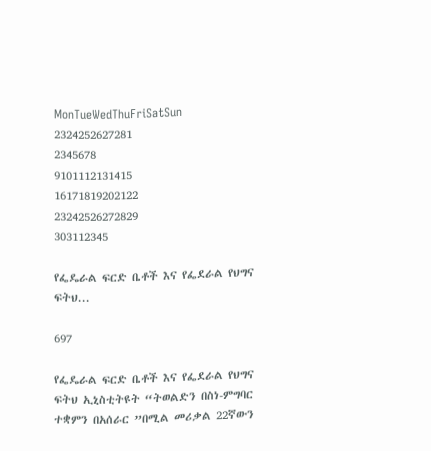MonTueWedThuFriSatSun
2324252627281
2345678
9101112131415
16171819202122
23242526272829
303112345

የፌዴራል ፍርድ ቤቶች እና የፌደራል የህግና ፍትህ...

697

የፌዴራል ፍርድ ቤቶች እና የፌደራል የህግና ፍትህ ኢኒስቲትዩት “ትወልድን በስነ-ምግባር ተቋምን በአሰራር ”በሚል መሪቃል 22ኛውን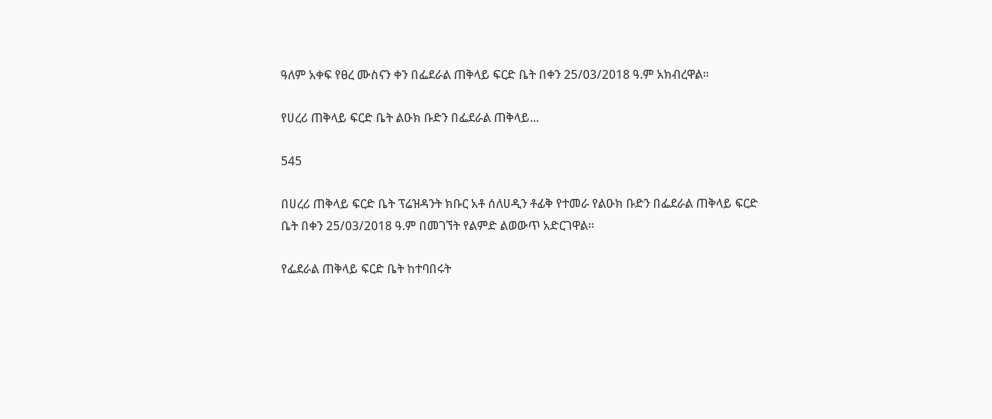ዓለም አቀፍ የፀረ ሙስናን ቀን በፌደራል ጠቅላይ ፍርድ ቤት በቀን 25/03/2018 ዓ.ም አክብረዋል፡፡

የሀረሪ ጠቅላይ ፍርድ ቤት ልዑክ ቡድን በፌደራል ጠቅላይ...

545

በሀረሪ ጠቅላይ ፍርድ ቤት ፕሬዝዳንት ክቡር አቶ ሰለሀዲን ቶፊቅ የተመራ የልዑክ ቡድን በፌደራል ጠቅላይ ፍርድ ቤት በቀን 25/03/2018 ዓ.ም በመገኘት የልምድ ልወውጥ አድርገዋል፡፡

የፌደራል ጠቅላይ ፍርድ ቤት ከተባበሩት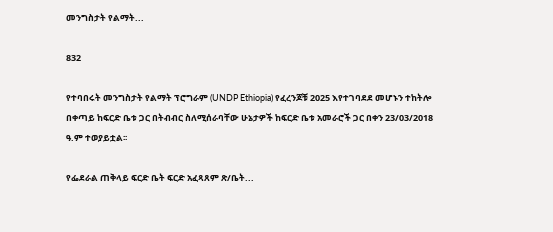መንግስታት የልማት...

832

የተባበሩት መንግስታት የልማት ፕሮግራም (UNDP Ethiopia) የፈረንጆቹ 2025 እየተገባደደ መሆኑን ተከትሎ በቀጣይ ከፍርድ ቤቱ ጋር በትብብር ስለሚሰራባቸው ሁኔታዎች ከፍርድ ቤቱ አመራሮች ጋር በቀን 23/03/2018 ዓ.ም ተወያይቷል፡፡

የፌደራል ጠቅላይ ፍርድ ቤት ፍርድ አፈጻጸም ጽ/ቤት...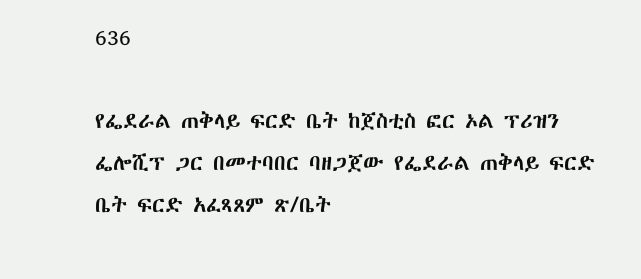636

የፌደራል ጠቅላይ ፍርድ ቤት ከጀስቲስ ፎር ኦል ፕሪዝን ፌሎሺፕ ጋር በመተባበር ባዘጋጀው የፌደራል ጠቅላይ ፍርድ ቤት ፍርድ አፈጻጸም ጽ/ቤት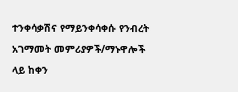ተንቀሳቃሽና የማይንቀሳቀሱ የንብረት አገማመት መምሪያዎች/ማኑዋሎች ላይ ከቀን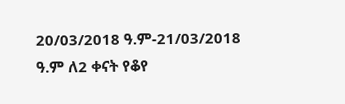20/03/2018 ዓ.ም-21/03/2018 ዓ.ም ለ2 ቀናት የቆየ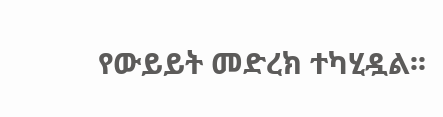የውይይት መድረክ ተካሂዷል፡፡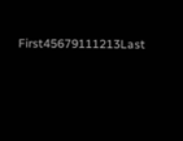First45679111213Last